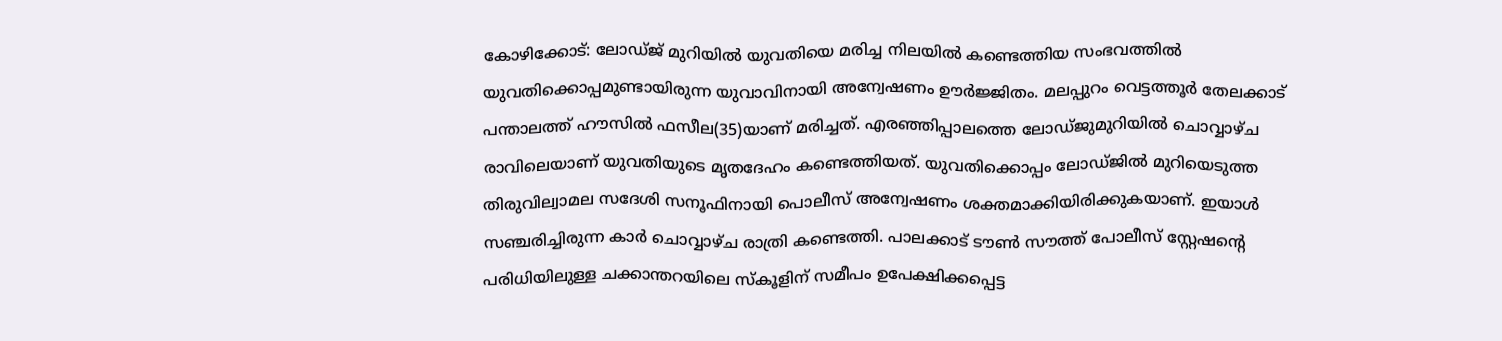കോഴിക്കോട്: ലോഡ്ജ് മുറിയിൽ യുവതിയെ മരിച്ച നിലയിൽ കണ്ടെത്തിയ സംഭവത്തിൽ യുവതിക്കൊപ്പമുണ്ടായിരുന്ന യുവാവിനായി അന്വേഷണം ഊർജ്ജിതം. മലപ്പുറം വെട്ടത്തൂർ തേലക്കാട് പന്താലത്ത് ഹൗസിൽ ഫസീല(35)യാണ് മരിച്ചത്. എരഞ്ഞിപ്പാലത്തെ ലോഡ്ജുമുറിയിൽ ചൊവ്വാഴ്ച രാവിലെയാണ് യുവതിയുടെ മൃതദേഹം കണ്ടെത്തിയത്. യുവതിക്കൊപ്പം ലോഡ്ജിൽ മുറിയെടുത്ത തിരുവില്വാമല സദേശി സനൂഫിനായി പൊലീസ് അന്വേഷണം ശക്തമാക്കിയിരിക്കുകയാണ്. ഇയാൾ സഞ്ചരിച്ചിരുന്ന കാർ ചൊവ്വാഴ്ച രാത്രി കണ്ടെത്തി. പാലക്കാട് ടൗൺ സൗത്ത് പോലീസ് സ്റ്റേഷന്റെ പരിധിയിലുള്ള ചക്കാന്തറയിലെ സ്‌കൂളിന് സമീപം ഉപേക്ഷിക്കപ്പെട്ട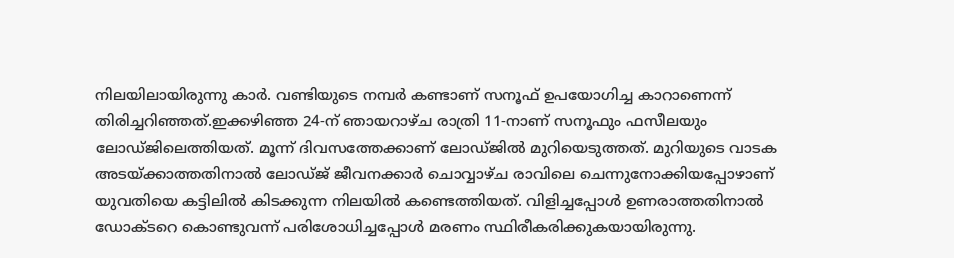നിലയിലായിരുന്നു കാർ. വണ്ടിയുടെ നമ്പർ കണ്ടാണ് സനൂഫ് ഉപയോഗിച്ച കാറാണെന്ന് തിരിച്ചറിഞ്ഞത്.ഇക്കഴിഞ്ഞ 24-ന് ഞായറാഴ്ച രാത്രി 11-നാണ് സനൂഫും ഫസീലയും ലോഡ്ജിലെത്തിയത്. മൂന്ന് ദിവസത്തേക്കാണ് ലോഡ്ജിൽ മുറിയെടുത്തത്. മുറിയുടെ വാടക അടയ്ക്കാത്തതിനാൽ ലോഡ്ജ് ജീവനക്കാർ ചൊവ്വാഴ്ച രാവിലെ ചെന്നുനോക്കിയപ്പോഴാണ് യുവതിയെ കട്ടിലിൽ കിടക്കുന്ന നിലയിൽ കണ്ടെത്തിയത്. വിളിച്ചപ്പോൾ ഉണരാത്തതിനാൽ ഡോക്ടറെ കൊണ്ടുവന്ന് പരിശോധിച്ചപ്പോൾ മരണം സ്ഥിരീകരിക്കുകയായിരുന്നു.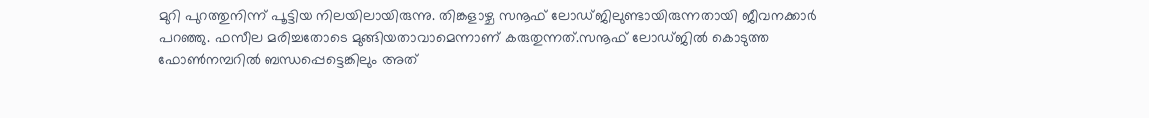മുറി പുറത്തുനിന്ന് പൂട്ടിയ നിലയിലായിരുന്നു. തിങ്കളാഴ്ച സനൂഫ് ലോഡ്ജിലുണ്ടായിരുന്നതായി ജീവനക്കാർ പറഞ്ഞു. ഫസീല മരിച്ചതോടെ മുങ്ങിയതാവാമെന്നാണ് കരുതുന്നത്.സനൂഫ് ലോഡ്ജിൽ കൊടുത്ത ഫോൺനമ്പറിൽ ബന്ധപ്പെട്ടെങ്കിലും അത്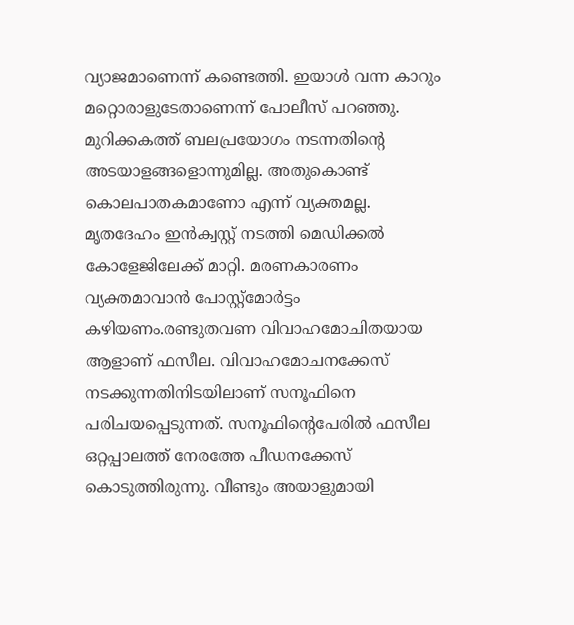വ്യാജമാണെന്ന് കണ്ടെത്തി. ഇയാൾ വന്ന കാറും മറ്റൊരാളുടേതാണെന്ന് പോലീസ് പറഞ്ഞു. മുറിക്കകത്ത് ബലപ്രയോഗം നടന്നതിന്റെ അടയാളങ്ങളൊന്നുമില്ല. അതുകൊണ്ട് കൊലപാതകമാണോ എന്ന് വ്യക്തമല്ല. മൃതദേഹം ഇൻക്വസ്റ്റ് നടത്തി മെഡിക്കൽ കോളേജിലേക്ക് മാറ്റി. മരണകാരണം വ്യക്തമാവാൻ പോസ്റ്റ്മോർട്ടം കഴിയണം.രണ്ടുതവണ വിവാഹമോചിതയായ ആളാണ് ഫസീല. വിവാഹമോചനക്കേസ് നടക്കുന്നതിനിടയിലാണ് സനൂഫിനെ പരിചയപ്പെടുന്നത്. സനൂഫിന്റെപേരിൽ ഫസീല ഒറ്റപ്പാലത്ത് നേരത്തേ പീഡനക്കേസ് കൊടുത്തിരുന്നു. വീണ്ടും അയാളുമായി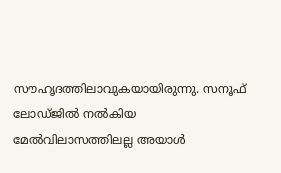സൗഹൃദത്തിലാവുകയായിരുന്നു. സനൂഫ് ലോഡ്ജിൽ നൽകിയ മേൽവിലാസത്തിലല്ല അയാൾ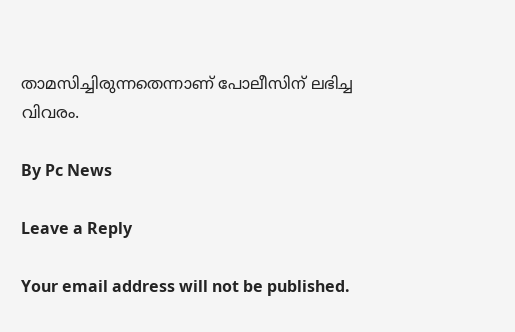താമസിച്ചിരുന്നതെന്നാണ് പോലീസിന് ലഭിച്ച വിവരം.

By Pc News

Leave a Reply

Your email address will not be published.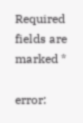Required fields are marked *

error: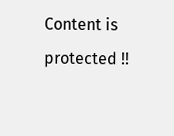Content is protected !!